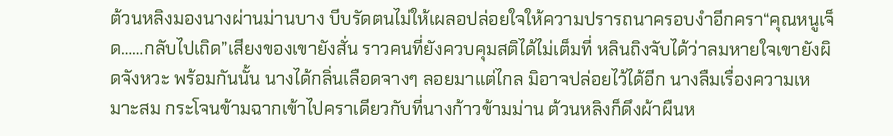ต้วนหลิงมองนางผ่านม่านบาง บีบรัดตนไม่ให้เผลอปล่อยใจให้ความปรารถนาครอบงำอีกครา“คุณหนูเจ็ด……กลับไปเถิด”เสียงของเขายังสั่น ราวคนที่ยังควบคุมสติได้ไม่เต็มที่ หลินถิงจับได้ว่าลมหายใจเขายังผิดจังหวะ พร้อมกันนั้น นางได้กลิ่นเลือดจางๆ ลอยมาแต่ไกล มิอาจปล่อยไว้ได้อีก นางลืมเรื่องความเหมาะสม กระโจนข้ามฉากเข้าไปคราเดียวกับที่นางก้าวข้ามม่าน ต้วนหลิงก็ดึงผ้าผืนห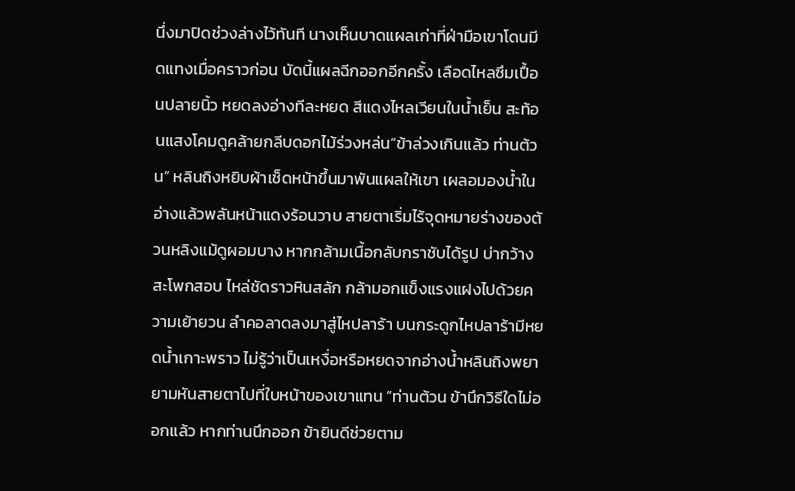นึ่งมาปิดช่วงล่างไว้ทันที นางเห็นบาดแผลเก่าที่ฝ่ามือเขาโดนมีดแทงเมื่อคราวก่อน บัดนี้แผลฉีกออกอีกครั้ง เลือดไหลซึมเปื้อนปลายนิ้ว หยดลงอ่างทีละหยด สีแดงไหลเวียนในน้ำเย็น สะท้อนแสงโคมดูคล้ายกลีบดอกไม้ร่วงหล่น“ข้าล่วงเกินแล้ว ท่านต้วน” หลินถิงหยิบผ้าเช็ดหน้าขึ้นมาพันแผลให้เขา เผลอมองน้ำในอ่างแล้วพลันหน้าแดงร้อนวาบ สายตาเริ่มไร้จุดหมายร่างของต้วนหลิงแม้ดูผอมบาง หากกล้ามเนื้อกลับกราชับได้รูป บ่ากว้าง สะโพกสอบ ไหล่ชัดราวหินสลัก กล้ามอกแข็งแรงแฝงไปด้วยความเย้ายวน ลำคอลาดลงมาสู่ไหปลาร้า บนกระดูกไหปลาร้ามีหยดน้ำเกาะพราว ไม่รู้ว่าเป็นเหงื่อหรือหยดจากอ่างน้ำหลินถิงพยายามหันสายตาไปที่ใบหน้าของเขาแทน “ท่านต้วน ข้านึกวิธีใดไม่ออกแล้ว หากท่านนึกออก ข้ายินดีช่วยตาม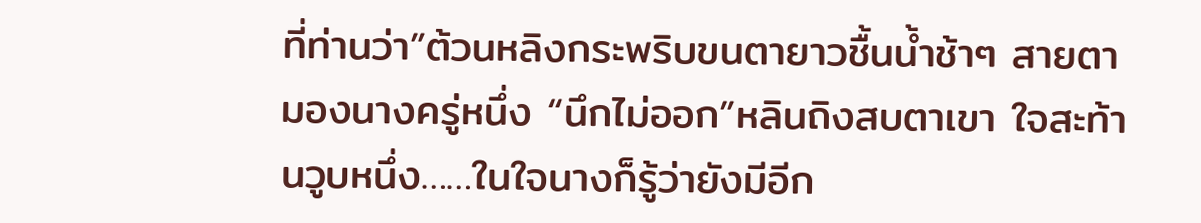ที่ท่านว่า”ต้วนหลิงกระพริบขนตายาวชื้นน้ำช้าๆ สายตามองนางครู่หนึ่ง “นึกไม่ออก”หลินถิงสบตาเขา ใจสะท้านวูบหนึ่ง……ในใจนางก็รู้ว่ายังมีอีก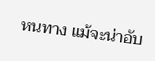หนทาง แม้จะน่าอับ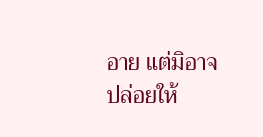อาย แต่มิอาจปล่อยให้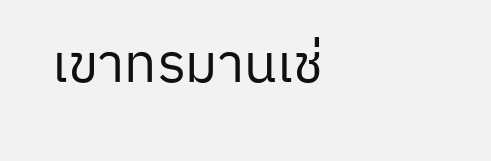เขาทรมานเช่